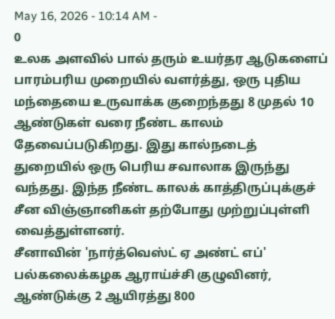May 16, 2026 - 10:14 AM -
0
உலக அளவில் பால் தரும் உயர்தர ஆடுகளைப் பாரம்பரிய முறையில் வளர்த்து, ஒரு புதிய மந்தையை உருவாக்க குறைந்தது 8 முதல் 10 ஆண்டுகள் வரை நீண்ட காலம் தேவைப்படுகிறது. இது கால்நடைத் துறையில் ஒரு பெரிய சவாலாக இருந்து வந்தது. இந்த நீண்ட காலக் காத்திருப்புக்குச் சீன விஞ்ஞானிகள் தற்போது முற்றுப்புள்ளி வைத்துள்ளனர்.
சீனாவின் 'நார்த்வெஸ்ட் ஏ அண்ட் எப்' பல்கலைக்கழக ஆராய்ச்சி குழுவினர், ஆண்டுக்கு 2 ஆயிரத்து 800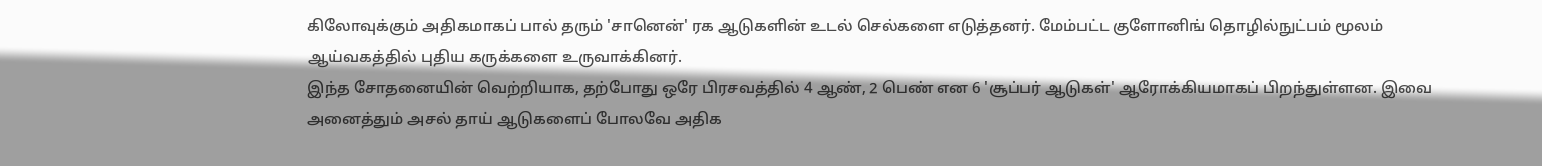கிலோவுக்கும் அதிகமாகப் பால் தரும் 'சானென்' ரக ஆடுகளின் உடல் செல்களை எடுத்தனர். மேம்பட்ட குளோனிங் தொழில்நுட்பம் மூலம் ஆய்வகத்தில் புதிய கருக்களை உருவாக்கினர்.
இந்த சோதனையின் வெற்றியாக, தற்போது ஒரே பிரசவத்தில் 4 ஆண், 2 பெண் என 6 'சூப்பர் ஆடுகள்' ஆரோக்கியமாகப் பிறந்துள்ளன. இவை அனைத்தும் அசல் தாய் ஆடுகளைப் போலவே அதிக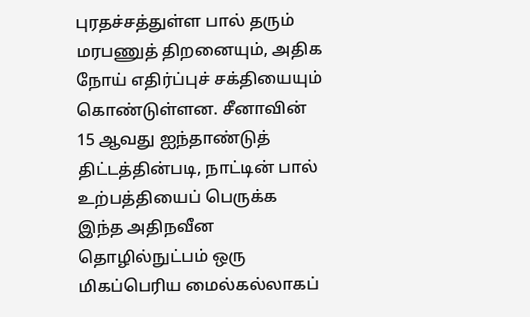புரதச்சத்துள்ள பால் தரும் மரபணுத் திறனையும், அதிக நோய் எதிர்ப்புச் சக்தியையும் கொண்டுள்ளன. சீனாவின் 15 ஆவது ஐந்தாண்டுத் திட்டத்தின்படி, நாட்டின் பால் உற்பத்தியைப் பெருக்க இந்த அதிநவீன தொழில்நுட்பம் ஒரு மிகப்பெரிய மைல்கல்லாகப்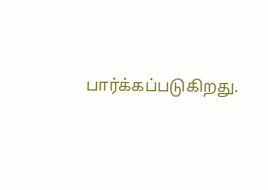பார்க்கப்படுகிறது.